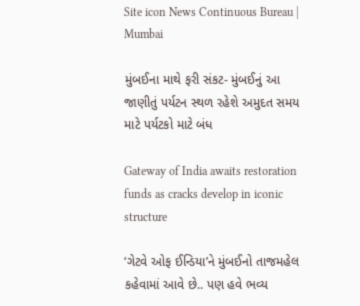Site icon News Continuous Bureau | Mumbai

મુંબઈના માથે ફરી સંકટ- મુંબઈનું આ જાણીતું પર્યટન સ્થળ રહેશે અમુદત સમય માટે પર્યટકો માટે બંધ

Gateway of India awaits restoration funds as cracks develop in iconic structure

‘ગેટવે ઓફ ઈન્ડિયા’ને મુંબઈનો તાજમહેલ કહેવામાં આવે છે.. પણ હવે ભવ્ય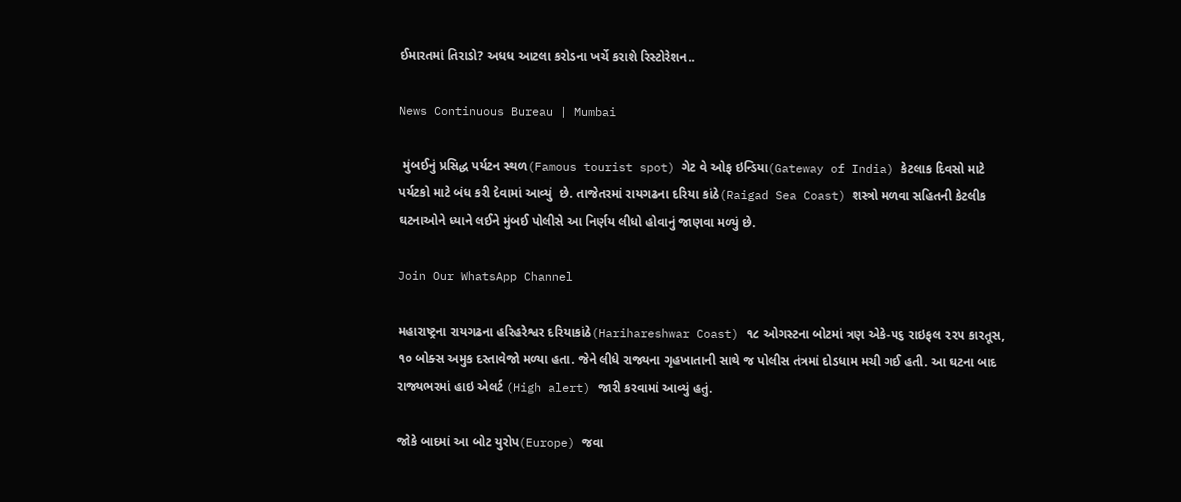ઈમારતમાં તિરાડો? અધધ આટલા કરોડના ખર્ચે કરાશે રિસ્ટોરેશન..

News Continuous Bureau | Mumbai

 મુંબઈનું પ્રસિદ્ધ પર્યટન સ્થળ(Famous tourist spot) ગેટ વે ઓફ ઇન્ડિયા(Gateway of India) કેટલાક દિવસો માટે પર્યટકો માટે બંધ કરી દેવામાં આવ્યું  છે. તાજેતરમાં રાયગઢના દરિયા કાંઠે(Raigad Sea Coast) શસ્ત્રો મળવા સહિતની કેટલીક ઘટનાઓને ધ્યાને લઈને મુંબઈ પોલીસે આ નિર્ણય લીધો હોવાનું જાણવા મળ્યું છે.

Join Our WhatsApp Channel

મહારાષ્ટ્રના રાયગઢના હરિહરેશ્વર દરિયાકાંઠે(Harihareshwar Coast) ૧૮ ઓગસ્ટના બોટમાં ત્રણ એકે-૫૬ રાઇફલ ૨૨૫ કારતૂસ, ૧૦ બોક્સ અમુક દસ્તાવેજો મળ્યા હતા. જેને લીધે રાજ્યના ગૃહખાતાની સાથે જ પોલીસ તંત્રમાં દોડધામ મચી ગઈ હતી. આ ઘટના બાદ રાજ્યભરમાં હાઇ એલર્ટ (High alert) જારી કરવામાં આવ્યું હતું.

જોકે બાદમાં આ બોટ યુરોપ(Europe) જવા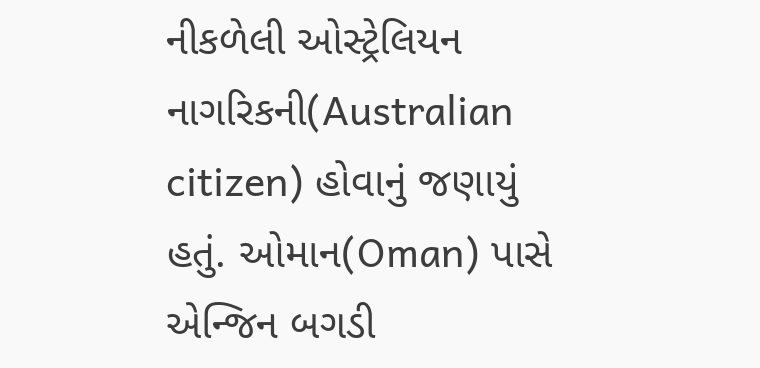નીકળેલી ઓસ્ટ્રેલિયન નાગરિકની(Australian citizen) હોવાનું જણાયું હતું. ઓમાન(Oman) પાસે એન્જિન બગડી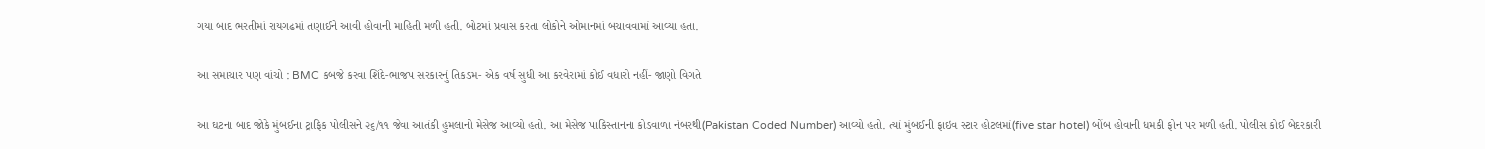ગયા બાદ ભરતીમાં રાયગઢમાં તણાઈને આવી હોવાની માહિતી મળી હતી. બોટમાં પ્રવાસ કરતા લોકોને ઓમાનમાં બચાવવામાં આવ્યા હતા.

આ સમાચાર પણ વાંચો : BMC કબજે કરવા શિંદે-ભાજપ સરકારનું તિકડમ- એક વર્ષ સુધી આ કરવેરામાં કોઈ વધારો નહીં- જાણો વિગતે

આ ઘટના બાદ જોકે મુંબઈના ટ્રાફિક પોલીસને ૨૬/૧૧ જેવા આતંકી હુમલાનો મેસેજ આવ્યો હતો. આ મેસેજ પાકિસ્તાનના કોડવાળા નંબરથી(Pakistan Coded Number) આવ્યો હતો. ત્યાં મુંબઈની ફાઇવ સ્ટાર હોટલમાં(five star hotel) બોંબ હોવાની ધમકી ફોન પર મળી હતી. પોલીસ કોઈ બેદરકારી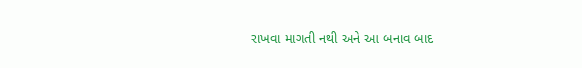રાખવા માગતી નથી અને આ બનાવ બાદ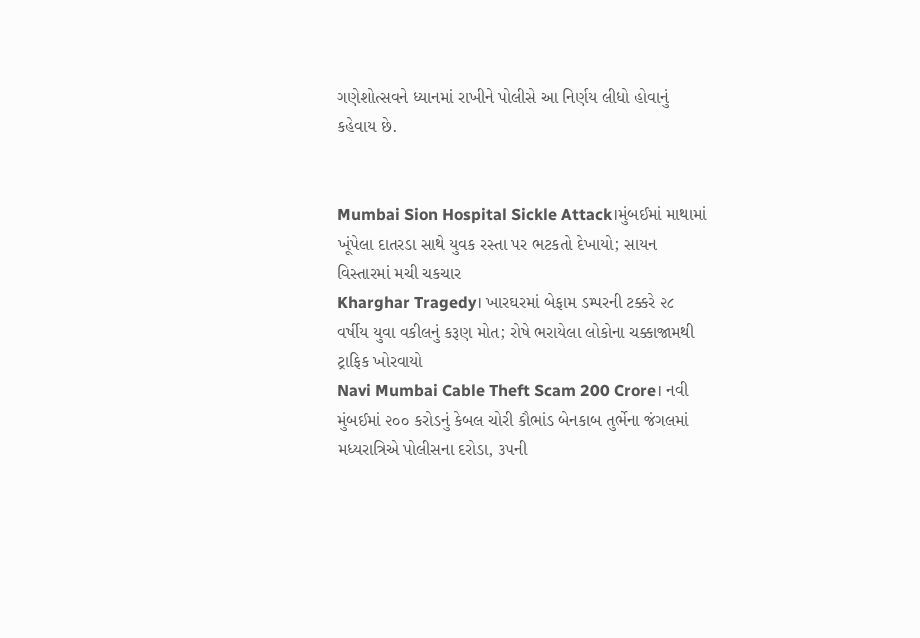ગણેશોત્સવને ધ્યાનમાં રાખીને પોલીસે આ નિર્ણય લીધો હોવાનું કહેવાય છે.


Mumbai Sion Hospital Sickle Attack।મુંબઈમાં માથામાં ખૂંપેલા દાતરડા સાથે યુવક રસ્તા પર ભટકતો દેખાયો; સાયન વિસ્તારમાં મચી ચકચાર
Kharghar Tragedy। ખારઘરમાં બેફામ ડમ્પરની ટક્કરે ૨૮ વર્ષીય યુવા વકીલનું કરૂણ મોત; રોષે ભરાયેલા લોકોના ચક્કાજામથી ટ્રાફિક ખોરવાયો
Navi Mumbai Cable Theft Scam 200 Crore। નવી મુંબઈમાં ૨૦૦ કરોડનું કેબલ ચોરી કૌભાંડ બેનકાબ તુર્ભેના જંગલમાં મધ્યરાત્રિએ પોલીસના દરોડા, ૩૫ની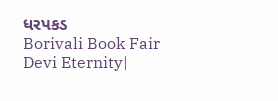ધરપકડ
Borivali Book Fair Devi Eternity|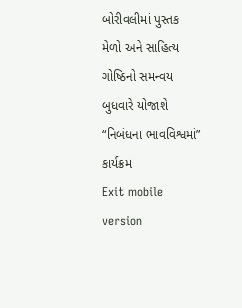બોરીવલીમાં પુસ્તક મેળો અને સાહિત્ય ગોષ્ઠિનો સમન્વય બુધવારે યોજાશે “નિબંધના ભાવવિશ્વમાં” કાર્યક્રમ
Exit mobile version